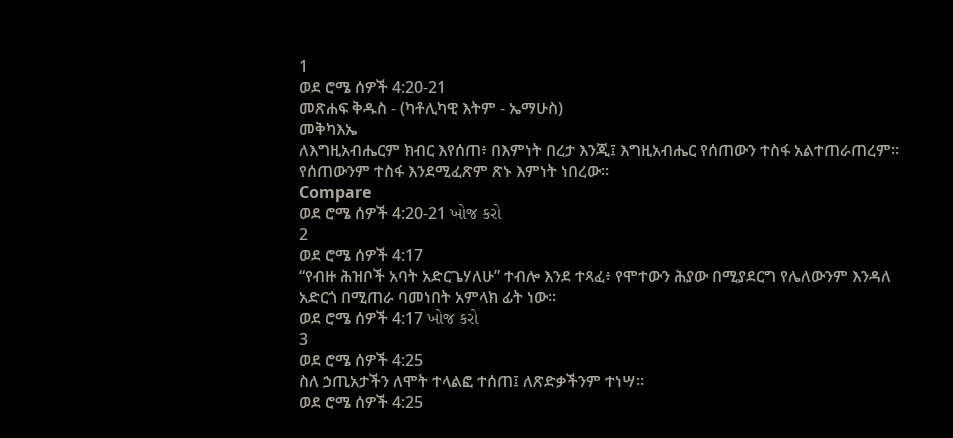1
ወደ ሮሜ ሰዎች 4:20-21
መጽሐፍ ቅዱስ - (ካቶሊካዊ እትም - ኤማሁስ)
መቅካእኤ
ለእግዚአብሔርም ክብር እየሰጠ፥ በእምነት በረታ እንጂ፤ እግዚአብሔር የሰጠውን ተስፋ አልተጠራጠረም። የሰጠውንም ተስፋ እንደሚፈጽም ጽኑ እምነት ነበረው።
Compare
ወደ ሮሜ ሰዎች 4:20-21 ખોજ કરો
2
ወደ ሮሜ ሰዎች 4:17
“የብዙ ሕዝቦች አባት አድርጌሃለሁ” ተብሎ እንደ ተጻፈ፥ የሞተውን ሕያው በሚያደርግ የሌለውንም እንዳለ አድርጎ በሚጠራ ባመነበት አምላክ ፊት ነው።
ወደ ሮሜ ሰዎች 4:17 ખોજ કરો
3
ወደ ሮሜ ሰዎች 4:25
ስለ ኃጢአታችን ለሞት ተላልፎ ተሰጠ፤ ለጽድቃችንም ተነሣ።
ወደ ሮሜ ሰዎች 4:25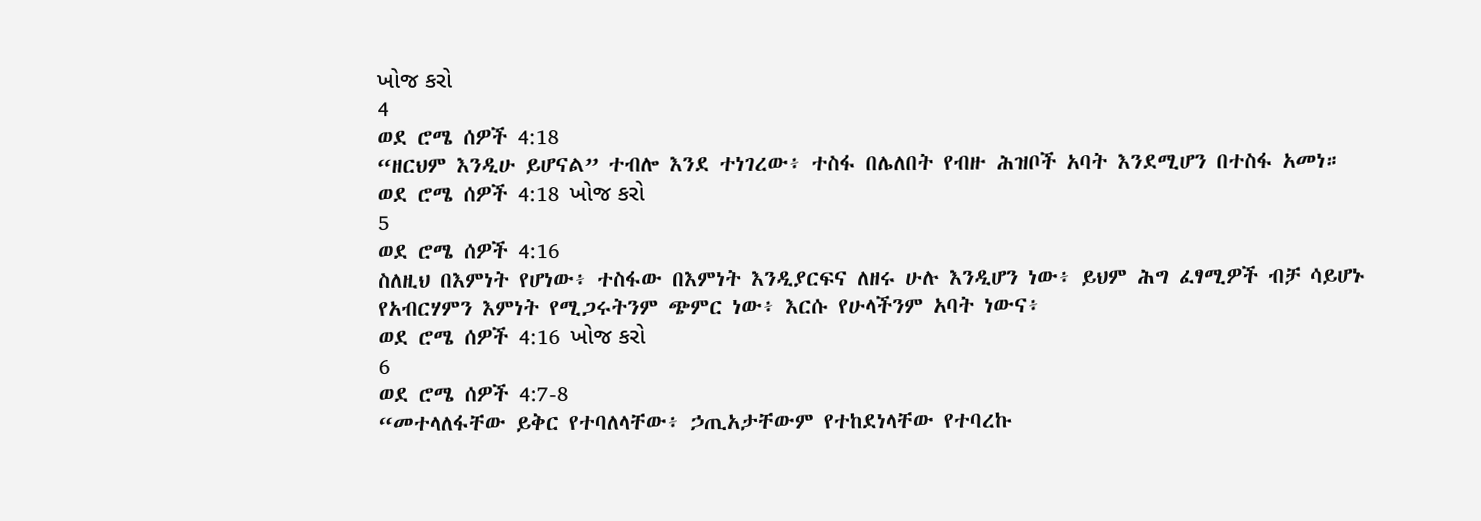ખોજ કરો
4
ወደ ሮሜ ሰዎች 4:18
“ዘርህም እንዲሁ ይሆናል” ተብሎ እንደ ተነገረው፥ ተስፋ በሌለበት የብዙ ሕዝቦች አባት እንደሚሆን በተስፋ አመነ።
ወደ ሮሜ ሰዎች 4:18 ખોજ કરો
5
ወደ ሮሜ ሰዎች 4:16
ስለዚህ በእምነት የሆነው፥ ተስፋው በእምነት እንዲያርፍና ለዘሩ ሁሉ እንዲሆን ነው፥ ይህም ሕግ ፈፃሚዎች ብቻ ሳይሆኑ የአብርሃምን እምነት የሚጋሩትንም ጭምር ነው፥ እርሱ የሁላችንም አባት ነውና፥
ወደ ሮሜ ሰዎች 4:16 ખોજ કરો
6
ወደ ሮሜ ሰዎች 4:7-8
“መተላለፋቸው ይቅር የተባለላቸው፥ ኃጢአታቸውም የተከደነላቸው የተባረኩ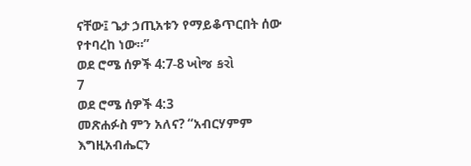ናቸው፤ ጌታ ኃጢአቱን የማይቆጥርበት ሰው የተባረከ ነው።”
ወደ ሮሜ ሰዎች 4:7-8 ખોજ કરો
7
ወደ ሮሜ ሰዎች 4:3
መጽሐፉስ ምን አለና? “አብርሃምም እግዚአብሔርን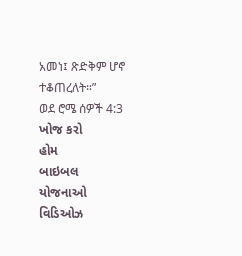አመነ፤ ጽድቅም ሆኖ ተቆጠረለት።”
ወደ ሮሜ ሰዎች 4:3 ખોજ કરો
હોમ
બાઇબલ
યોજનાઓ
વિડિઓઝ